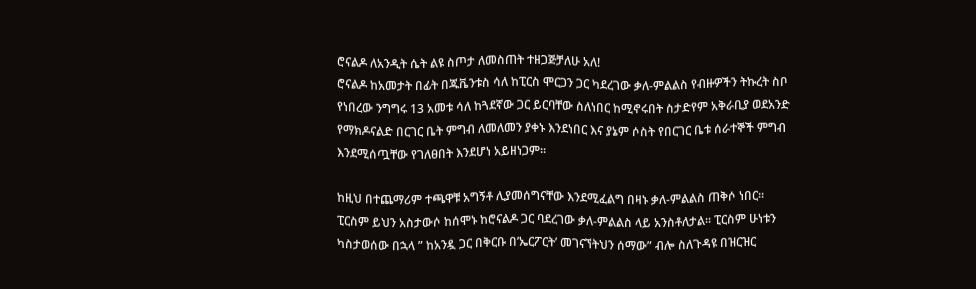ሮናልዶ ለአንዲት ሴት ልዩ ስጦታ ለመስጠት ተዘጋጅቻለሁ አለ!
ሮናልዶ ከአመታት በፊት በጁቬንቱስ ሳለ ከፒርስ ሞርጋን ጋር ካደረገው ቃለ-ምልልስ የብዙዎችን ትኩረት ስቦ የነበረው ንግግሩ 13 አመቱ ሳለ ከጓደኛው ጋር ይርባቸው ስለነበር ከሚኖሩበት ስታድየም አቅራቢያ ወደአንድ የማክዶናልድ በርገር ቤት ምግብ ለመለመን ያቀኑ እንደነበር እና ያኔም ሶስት የበርገር ቤቱ ሰራተኞች ምግብ እንደሚሰጧቸው የገለፀበት እንደሆነ አይዘነጋም።

ከዚህ በተጨማሪም ተጫዋቹ አግኝቶ ሊያመሰግናቸው እንደሚፈልግ በዛኑ ቃለ-ምልልስ ጠቅሶ ነበር። ፒርስም ይህን አስታውሶ ከሰሞኑ ከሮናልዶ ጋር ባደረገው ቃለ-ምልልስ ላይ አንስቶለታል። ፒርስም ሁነቱን ካስታወሰው በኋላ ” ከአንዷ ጋር በቅርቡ በ’ኤርፖርት’ መገናኘትህን ሰማው” ብሎ ስለጉዳዩ በዝርዝር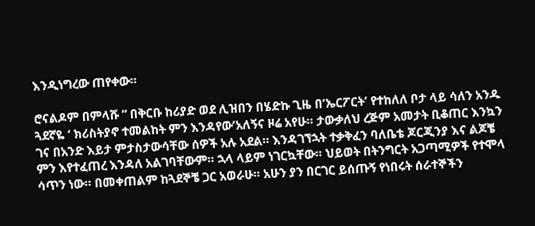እንዲነግረው ጠየቀው።

ሮናልዶም በምላሹ ” በቅርቡ ከሪያድ ወደ ሊዝበን በሄድኩ ጊዜ በ’ኤርፖርት’ የተከለለ ቦታ ላይ ሳለን አንዱ ጓደኛዬ ‘ ክሪስትያኖ ተመልከት ምን እንዳየው’አለኝና ዞሬ አየሁ። ታውቃለህ ረጅም አመታት ቢቆጠር እንኳን ገና በአንድ እይታ ምታስታውሳቸው ሰዎች አሉ አደል። እንዳገኘኋት ተቃቅፈን ባለቤቴ ጆርጂንያ እና ልጆቼ ምን እየተፈጠረ እንዳለ አልገባቸውም። ኋላ ላይም ነገርኳቸው። ህይወት በትንግርት አጋጣሚዎች የተሞላ ሳጥን ነው። በመቀጠልም ከጓደኞቼ ጋር አወራሁ። አሁን ያን በርገር ይሰጡኝ የነበሩት ሰራተኞችን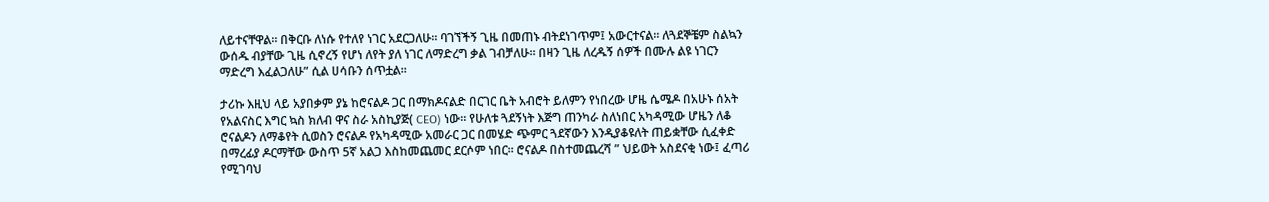ለይተናቸዋል። በቅርቡ ለነሱ የተለየ ነገር አደርጋለሁ። ባገኘችኝ ጊዜ በመጠኑ ብትደነገጥም፤ አውርተናል። ለጓደኞቼም ስልኳን ውሰዱ ብያቸው ጊዜ ሲኖረኝ የሆነ ለየት ያለ ነገር ለማድረግ ቃል ገብቻለሁ። በዛን ጊዜ ለረዱኝ ሰዎች በሙሉ ልዩ ነገርን ማድረግ እፈልጋለሁ” ሲል ሀሳቡን ሰጥቷል።

ታሪኩ እዚህ ላይ አያበቃም ያኔ ከሮናልዶ ጋር በማክዶናልድ በርገር ቤት አብሮት ይለምን የነበረው ሆዜ ሴሜዶ በአሁኑ ሰአት የአልናስር እግር ኳስ ክለብ ዋና ስራ አስኪያጅ( CEO) ነው። የሁለቱ ጓደኝነት እጅግ ጠንካራ ስለነበር አካዳሚው ሆዜን ለቆ ሮናልዶን ለማቆየት ሲወስን ሮናልዶ የአካዳሚው አመራር ጋር በመሄድ ጭምር ጓደኛውን እንዲያቆዩለት ጠይቋቸው ሲፈቀድ በማረፊያ ዶርማቸው ውስጥ 5ኛ አልጋ እስከመጨመር ደርሶም ነበር። ሮናልዶ በስተመጨረሻ ” ህይወት አስደናቂ ነው፤ ፈጣሪ የሚገባህ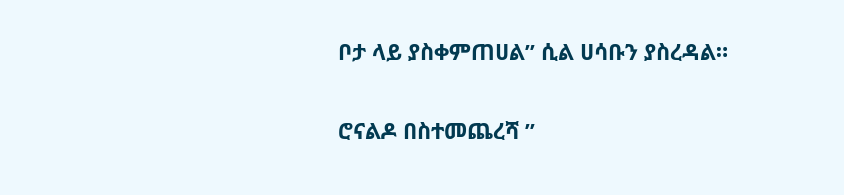ቦታ ላይ ያስቀምጠሀል” ሲል ሀሳቡን ያስረዳል።

ሮናልዶ በስተመጨረሻ ”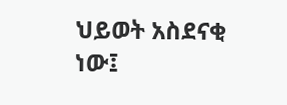ህይወት አስደናቂ ነው፤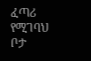ፈጣሪ የሚገባህ ቦታ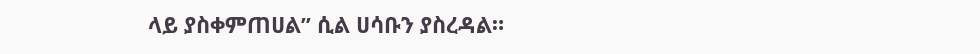ላይ ያስቀምጠሀል” ሲል ሀሳቡን ያስረዳል።